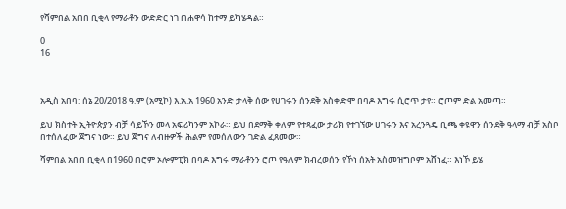የሻምበል አበበ ቢቂላ የማራቶን ውድድር ነገ በሐዋሳ ከተማ ይካሄዳል።

0
16



አዲስ አበባ: ሰኔ 20/2018 ዓ.ም (አሚኮ) እ.አ.አ 1960 አንድ ታላቅ ሰው የሀገሩን ሰንደቅ አስቀድሞ በባዶ እግሩ ሲሮጥ ታየ። ሮጦም ድል አመጣ።

ይህ ክስተት ኢትዮጵያን ብቻ ሳይኾን መላ አፍሪካንም አኮራ። ይህ በደማቅ ቀለም የተጻፈው ታሪክ የተገኘው ሀገሩን እና አረንጓዴ ቢጫ ቀዩዋን ሰንደቅ ዓላማ ብቻ አስቦ በተሰለፈው ጀግና ነው። ይህ ጀግና ለብዙዎች ሕልም የመሰለውን ገድል ፈጸመው።

ሻምበል አበበ ቢቂላ በ1960 በሮም ኦሎምፒክ በባዶ እግሩ ማራቶንን ሮጦ የዓለም ክብረወሰን የኾነ ሰአት አስመዝግቦም አሸነፈ። እነኾ ይሄ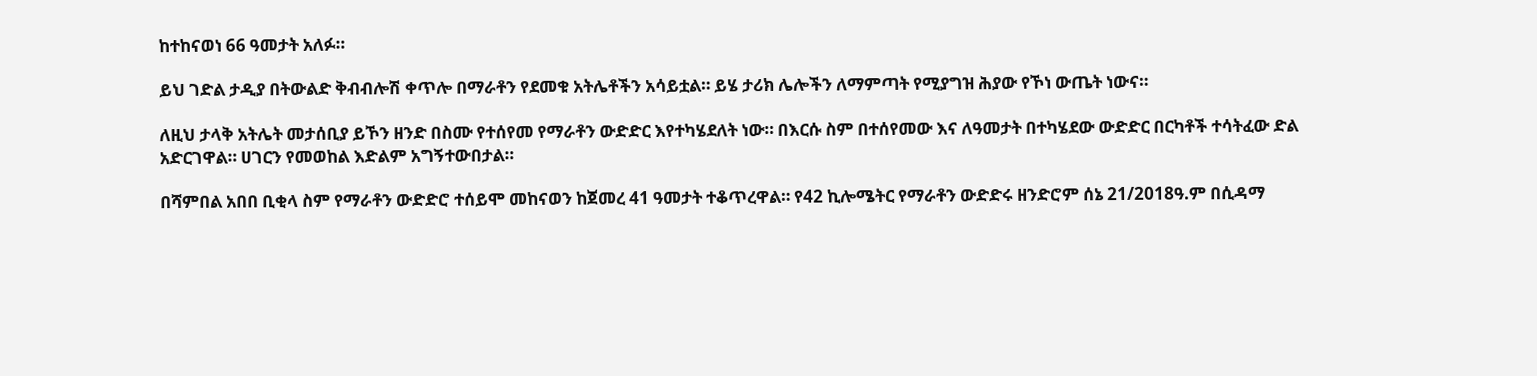ከተከናወነ 66 ዓመታት አለፉ።

ይህ ገድል ታዲያ በትውልድ ቅብብሎሽ ቀጥሎ በማራቶን የደመቁ አትሌቶችን አሳይቷል። ይሄ ታሪክ ሌሎችን ለማምጣት የሚያግዝ ሕያው የኾነ ውጤት ነውና።

ለዚህ ታላቅ አትሌት መታሰቢያ ይኾን ዘንድ በስሙ የተሰየመ የማራቶን ውድድር እየተካሄደለት ነው። በእርሱ ስም በተሰየመው እና ለዓመታት በተካሄደው ውድድር በርካቶች ተሳትፈው ድል አድርገዋል። ሀገርን የመወከል እድልም አግኝተውበታል።

በሻምበል አበበ ቢቂላ ስም የማራቶን ውድድሮ ተሰይሞ መከናወን ከጀመረ 41 ዓመታት ተቆጥረዋል። የ42 ኪሎሜትር የማራቶን ውድድሩ ዘንድሮም ሰኔ 21/2018ዓ.ም በሲዳማ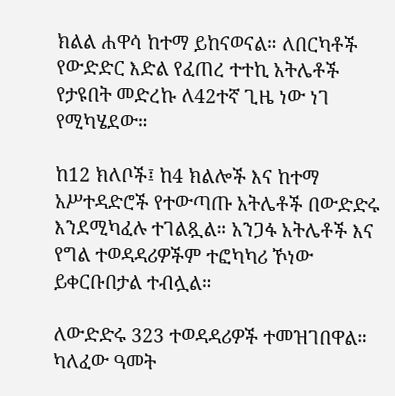ክልል ሐዋሳ ከተማ ይከናወናል። ለበርካቶች የውድድር እድል የፈጠረ ተተኪ አትሌቶች የታዩበት መድረኩ ለ42ተኛ ጊዜ ነው ነገ የሚካሄደው።

ከ12 ክለቦች፤ ከ4 ክልሎች እና ከተማ አሥተዳድሮች የተውጣጡ አትሌቶች በውድድሩ እንደሚካፈሉ ተገልጿል። አንጋፋ አትሌቶች እና የግል ተወዳዳሪዎችም ተፎካካሪ ኾነው ይቀርቡበታል ተብሏል።

ለውድድሩ 323 ተወዳዳሪዎች ተመዝገበዋል። ካለፈው ዓመት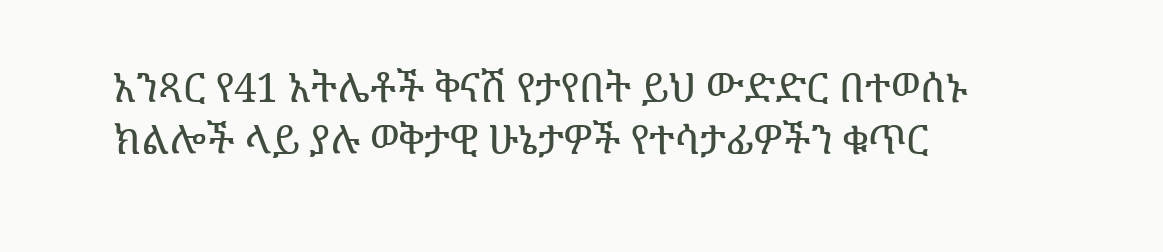አንጻር የ41 አትሌቶች ቅናሽ የታየበት ይህ ውድድር በተወሰኑ ክልሎች ላይ ያሉ ወቅታዊ ሁኔታዎች የተሳታፊዎችን ቁጥር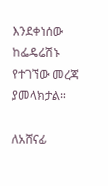እንደቀነሰው ከፌዴሬሽኑ የተገኘው መረጃ ያመላክታል።

ለአሸናፊ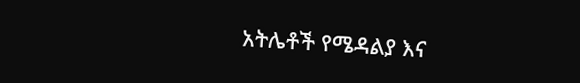አትሌቶች የሜዳልያ እና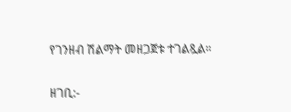የገንዘብ ሽልማት መዘጋጀቱ ተገልጿል።

ዘገቢ:-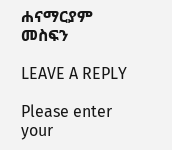ሐናማርያም መስፍን

LEAVE A REPLY

Please enter your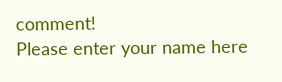comment!
Please enter your name here